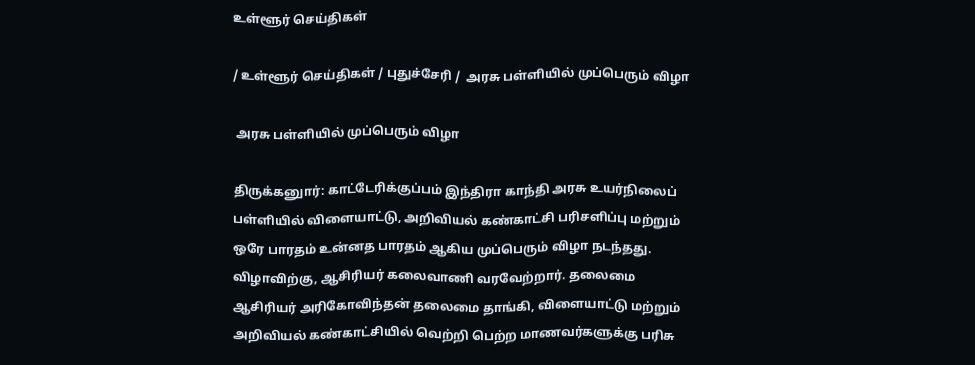உள்ளூர் செய்திகள்

/ உள்ளூர் செய்திகள் / புதுச்சேரி /  அரசு பள்ளியில் முப்பெரும் விழா

 அரசு பள்ளியில் முப்பெரும் விழா

திருக்கனுார்: காட்டேரிக்குப்பம் இந்திரா காந்தி அரசு உயர்நிலைப் பள்ளியில் விளையாட்டு, அறிவியல் கண்காட்சி பரிசளிப்பு மற்றும் ஒரே பாரதம் உன்னத பாரதம் ஆகிய முப்பெரும் விழா நடந்தது. விழாவிற்கு, ஆசிரியர் கலைவாணி வரவேற்றார். தலைமை ஆசிரியர் அரிகோவிந்தன் தலைமை தாங்கி, விளையாட்டு மற்றும் அறிவியல் கண்காட்சியில் வெற்றி பெற்ற மாணவர்களுக்கு பரிசு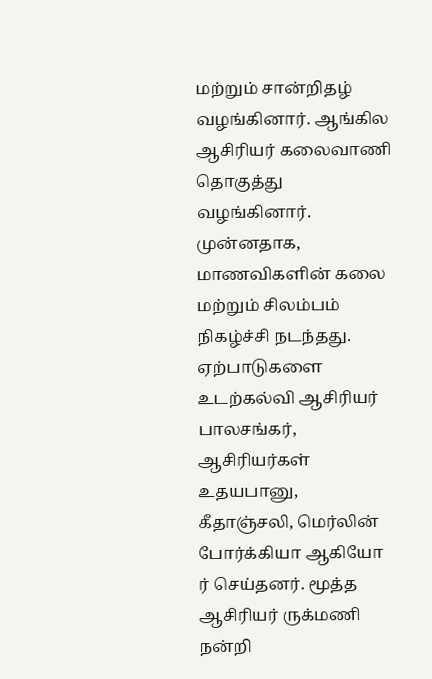மற்றும் சான்றிதழ் வழங்கினார். ஆங்கில ஆசிரியர் கலைவாணி தொகுத்து வழங்கினார். முன்னதாக, மாணவிகளின் கலை மற்றும் சிலம்பம் நிகழ்ச்சி நடந்தது. ஏற்பாடுகளை உடற்கல்வி ஆசிரியர் பாலசங்கர், ஆசிரியர்கள் உதயபானு, கீதாஞ்சலி, மெர்லின் போர்க்கியா ஆகியோ ர் செய்தனர். மூத்த ஆசிரியர் ருக்மணி நன்றி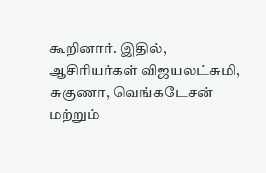கூறினார். இதில், ஆசிரியர்கள் விஜயலட்சுமி, சுகுணா, வெங்கடேசன் மற்றும்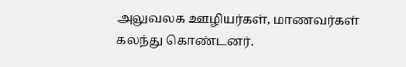அலுவலக ஊழியர்கள், மாணவர்கள் கலந்து கொண்டனர்.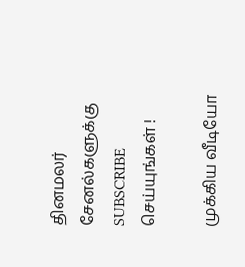தினமலர் சேனல்களுக்கு SUBSCRIBE செய்யுங்கள் !

முக்கிய வீடியோ